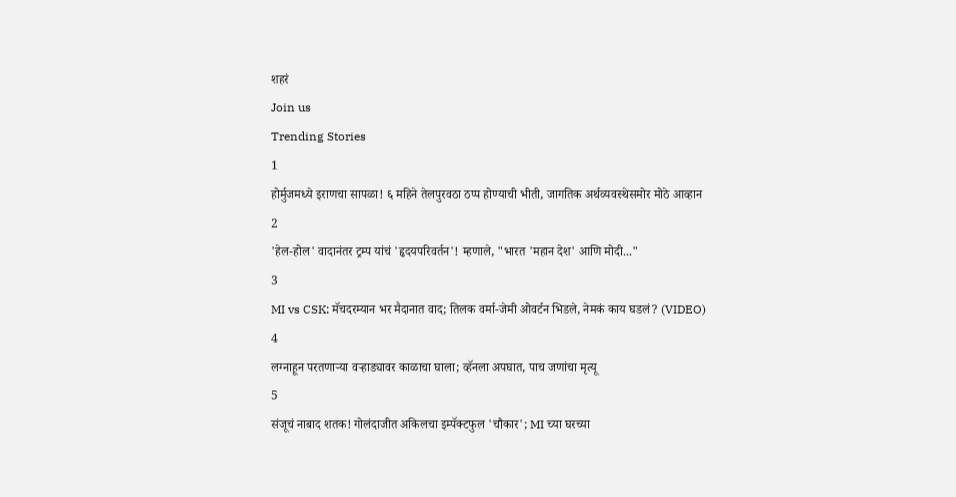शहरं
Join us
Trending Stories
1
होर्मुजमध्ये इराणचा सापळा! ६ महिने तेलपुरवठा ठप्प होण्याची भीती, जागतिक अर्थव्यवस्थेसमोर मोठे आव्हान
2
'हेल-होल' वादानंतर ट्रम्प यांचं 'हृदयपरिवर्तन'! म्हणाले, "भारत 'महान देश' आणि मोदी..."
3
MI vs CSK: मॅचदरम्यान भर मैदानात वाद; तिलक वर्मा-जेमी ओवर्टन भिडले, नेमकं काय घडलं? (VIDEO)
4
लग्नाहून परतणाऱ्या वऱ्हाड्यावर काळाचा घाला; व्हॅनला अपघात, पाच जणांचा मृत्यू
5
संजूचं नाबाद शतक! गोलंदाजीत अकिलचा इम्पॅक्टफुल 'चौकार'; MI च्या घरच्या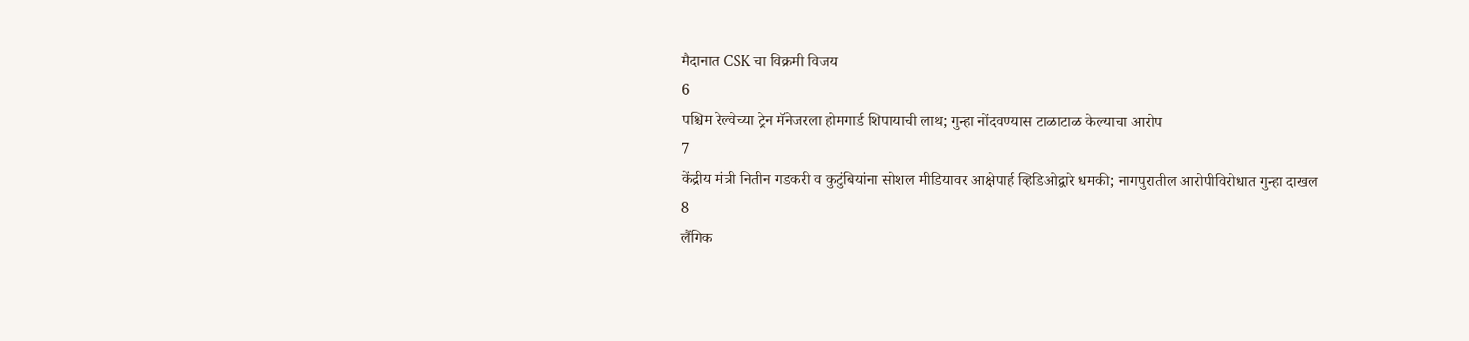मैदानात CSK चा विक्रमी विजय
6
पश्चिम रेल्वेच्या ट्रेन मॅनेजरला होमगार्ड शिपायाची लाथ; गुन्हा नोंदवण्यास टाळाटाळ केल्याचा आरोप
7
केंद्रीय मंत्री नितीन गडकरी व कुटुंबियांना सोशल मीडियावर आक्षेपार्ह व्हिडिओद्वारे धमकी; नागपुरातील आरोपीविरोधात गुन्हा दाखल
8
लैंगिक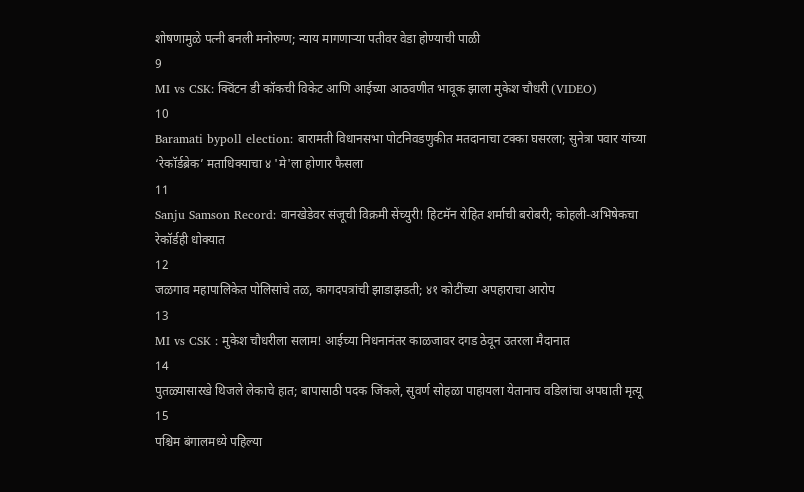शोषणामुळे पत्नी बनली मनोरुग्ण; न्याय मागणाऱ्या पतीवर वेडा होण्याची पाळी
9
MI vs CSK: क्विंटन डी कॉकची विकेट आणि आईच्या आठवणीत भावूक झाला मुकेश चौधरी (VIDEO)
10
Baramati bypoll election: बारामती विधानसभा पोटनिवडणुकीत मतदानाचा टक्का घसरला; सुनेत्रा पवार यांच्या ‘रेकॉर्डब्रेक’ मताधिक्याचा ४ 'मे'ला होणार फैसला
11
Sanju Samson Record: वानखेडेवर संजूची विक्रमी सेंच्युरी! हिटमॅन रोहित शर्माची बरोबरी; कोहली-अभिषेकचा रेकॉर्डही धोक्यात
12
जळगाव महापालिकेत पोलिसांचे तळ, कागदपत्रांची झाडाझडती; ४१ कोटींच्या अपहाराचा आरोप
13
MI vs CSK : मुकेश चौधरीला सलाम! आईच्या निधनानंतर काळजावर दगड ठेवून उतरला मैदानात
14
पुतळ्यासारखे थिजले लेकाचे हात; बापासाठी पदक जिंकले, सुवर्ण सोहळा पाहायला येतानाच वडिलांचा अपघाती मृत्यू
15
पश्चिम बंगालमध्ये पहिल्या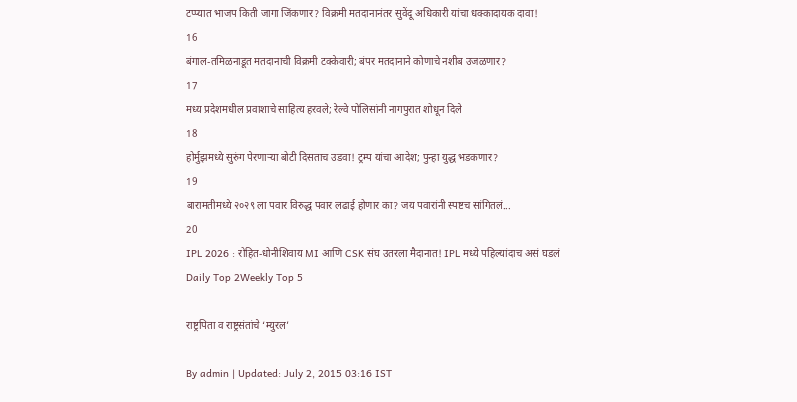टप्प्यात भाजप किती जागा जिंकणार? विक्रमी मतदानानंतर सुवेंदू अधिकारी यांचा धक्कादायक दावा!
16
बंगाल-तमिळनाडूत मतदानाची विक्रमी टक्केवारी; बंपर मतदानाने कोणाचे नशीब उजळणार?
17
मध्य प्रदेशमधील प्रवाशाचे साहित्य हरवले; रेल्वे पोलिसांनी नागपुरात शोधून दिले
18
होर्मुझमध्ये सुरुंग पेरणाऱ्या बोटी दिसताच उडवा! ट्रम्प यांचा आदेश; पुन्हा युद्ध भडकणार?
19
बारामतीमध्ये २०२९ ला पवार विरुद्ध पवार लढाई होणार का? जय पवारांनी स्पष्टच सांगितलं...
20
IPL 2026 : रोहित-धोनीशिवाय MI आणि CSK संघ उतरला मैदानात! IPL मध्ये पहिल्यांदाच असं घडलं
Daily Top 2Weekly Top 5

राष्ट्रपिता व राष्ट्रसंतांचे ‘म्युरल’

By admin | Updated: July 2, 2015 03:16 IST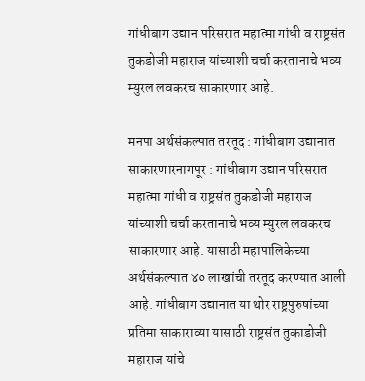गांधीबाग उद्यान परिसरात महात्मा गांधी व राष्ट्रसंत तुकडोजी महाराज यांच्याशी चर्चा करतानाचे भव्य म्युरल लवकरच साकारणार आहे.

मनपा अर्थसंकल्पात तरतूद : गांधीबाग उद्यानात साकारणारनागपूर : गांधीबाग उद्यान परिसरात महात्मा गांधी व राष्ट्रसंत तुकडोजी महाराज यांच्याशी चर्चा करतानाचे भव्य म्युरल लवकरच साकारणार आहे. यासाठी महापालिकेच्या अर्थसंकल्पात ४० लाखांची तरतूद करण्यात आली आहे. गांधीबाग उद्यानात या थोर राष्ट्रपुरुषांच्या प्रतिमा साकाराव्या यासाठी राष्ट्रसंत तुकाडोजी महाराज यांचे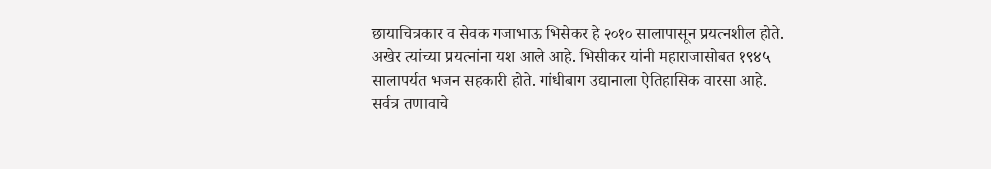छायाचित्रकार व सेवक गजाभाऊ भिसेकर हे २०१० सालापासून प्रयत्नशील होते. अखेर त्यांच्या प्रयत्नांना यश आले आहे. भिसीकर यांनी महाराजासोबत १९४५ सालापर्यत भजन सहकारी होते. गांधीबाग उद्यानाला ऐतिहासिक वारसा आहे. सर्वत्र तणावाचे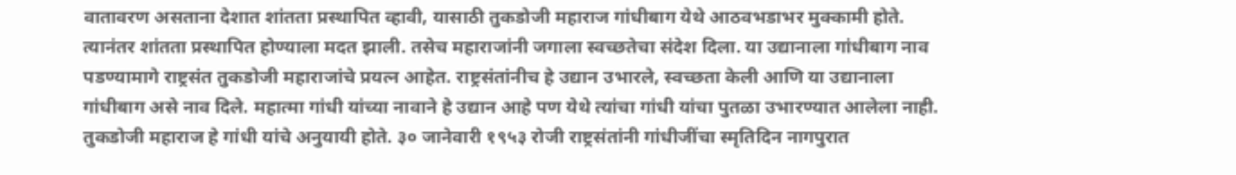वातावरण असताना देशात शांतता प्रस्थापित व्हावी, यासाठी तुकडोजी महाराज गांधीबाग येथे आठवभडाभर मुक्कामी होते. त्यानंतर शांतता प्रस्थापित होण्याला मदत झाली. तसेच महाराजांनी जगाला स्वच्छतेचा संदेश दिला. या उद्यानाला गांधीबाग नाव पडण्यामागे राष्ट्रसंत तुकडोजी महाराजांचे प्रयत्न आहेत. राष्ट्रसंतांनीच हे उद्यान उभारले, स्वच्छता केली आणि या उद्यानाला गांधीबाग असे नाव दिले. महात्मा गांधी यांच्या नावाने हे उद्यान आहे पण येथे त्यांचा गांधी यांचा पुतळा उभारण्यात आलेला नाही. तुकडोजी महाराज हे गांधी यांचे अनुयायी होते. ३० जानेवारी १९५३ रोजी राष्ट्रसंतांनी गांधीजींचा स्मृतिदिन नागपुरात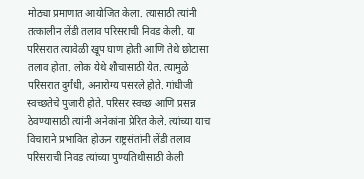मोठ्या प्रमाणात आयोजित केला. त्यासाठी त्यांनी तत्कालीन लेंडी तलाव परिसराची निवड केली. या परिसरात त्यावेळी खूप घाण होती आणि तेथे छोटासा तलाव होता. लोक येथे शौचासाठी येत. त्यामुळे परिसरात दुर्गंधी, अनारोग्य पसरले होते. गांधीजी स्वच्छतेचे पुजारी होते. परिसर स्वच्छ आणि प्रसन्न ठेवण्यासाठी त्यांनी अनेकांना प्रेरित केले. त्यांच्या याच विचाराने प्रभावित होऊन राष्ट्रसंतांनी लेंडी तलाव परिसराची निवड त्यांच्या पुण्यतिथीसाठी केली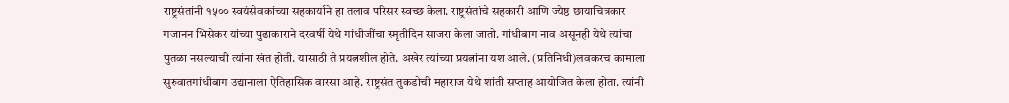राष्ट्रसंतांनी १५०० स्वयंसेवकांच्या सहकार्याने हा तलाव परिसर स्वच्छ केला. राष्ट्रसंतांचे सहकारी आणि ज्येष्ठ छायाचित्रकार गजानन भिसेकर यांच्या पुढाकाराने दरवर्षी येथे गांधीजींचा स्मृतीदिन साजरा केला जातो. गांधीबाग नाव असूनही येथे त्यांचा पुतळा नसल्याची त्यांना खंत होती. यासाठी ते प्रयत्नशील होते. अखेर त्यांच्या प्रयत्नांना यश आले. (प्रतिनिधी)लवकरच कामाला सुरुवातगांधीबाग उद्यानाला ऐतिहासिक वारसा आहे. राष्ट्रसंत तुकडोची महाराज येथे शांती सप्ताह आयोजित केला होता. त्यांनी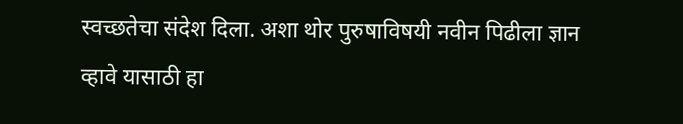स्वच्छतेचा संदेश दिला. अशा थोर पुरुषाविषयी नवीन पिढीला ज्ञान व्हावे यासाठी हा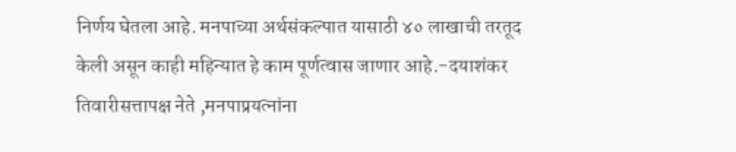निर्णय घेतला आहे. मनपाच्या अर्थसंकल्पात यासाठी ४० लाखाची तरतूद केली असून काही महिन्यात हे काम पूर्णत्वास जाणार आहे.-दयाशंकर तिवारीसत्तापक्ष नेते ,मनपाप्रयत्नांना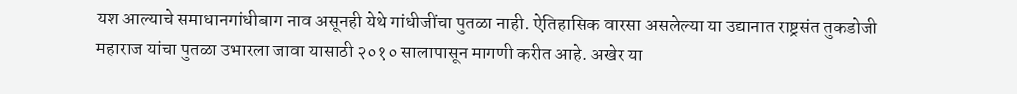यश आल्याचे समाधानगांधीबाग नाव असूनही येथे गांधीजींचा पुतळा नाही. ऐतिहासिक वारसा असलेल्या या उद्यानात राष्ट्रसंत तुकडोजी महाराज यांचा पुतळा उभारला जावा यासाठी २०१० सालापासून मागणी करीत आहे. अखेर या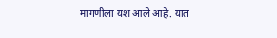मागणीला यश आले आहे. यात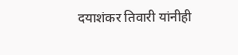दयाशंकर तिवारी यांनीही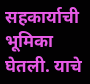सहकार्याची भूमिका घेतली. याचे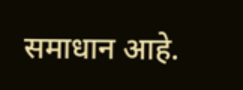समाधान आहे.